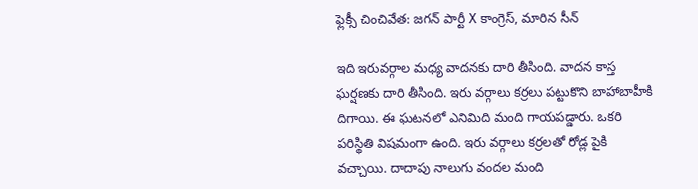ఫ్లెక్సీ చించివేత: జగన్ పార్టీ X కాంగ్రెస్, మారిన సీన్

ఇది ఇరువర్గాల మధ్య వాదనకు దారి తీసింది. వాదన కాస్త ఘర్షణకు దారి తీసింది. ఇరు వర్గాలు కర్రలు పట్టుకొని బాహాబాహీకి దిగాయి. ఈ ఘటనలో ఎనిమిది మంది గాయపడ్డారు. ఒకరి పరిస్థితి విషమంగా ఉంది. ఇరు వర్గాలు కర్రలతో రోడ్ల పైకి వచ్చాయి. దాదాపు నాలుగు వందల మంది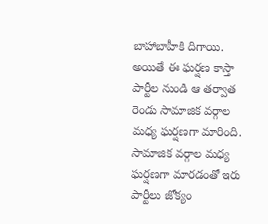బాహాబాహీకి దిగాయి. అయితే ఈ ఘర్షణ కాస్తా పార్టీల నుండి ఆ తర్వాత రెండు సామాజిక వర్గాల మధ్య ఘర్షణగా మారింది.
సామాజిక వర్గాల మధ్య ఘర్షణగా మారడంతో ఇరు పార్టీలు జోక్యం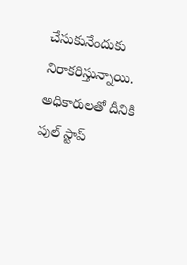చేసుకునేందుకు నిరాకరిస్తున్నాయి. అధికారులతో దీనికి పుల్ స్టాప్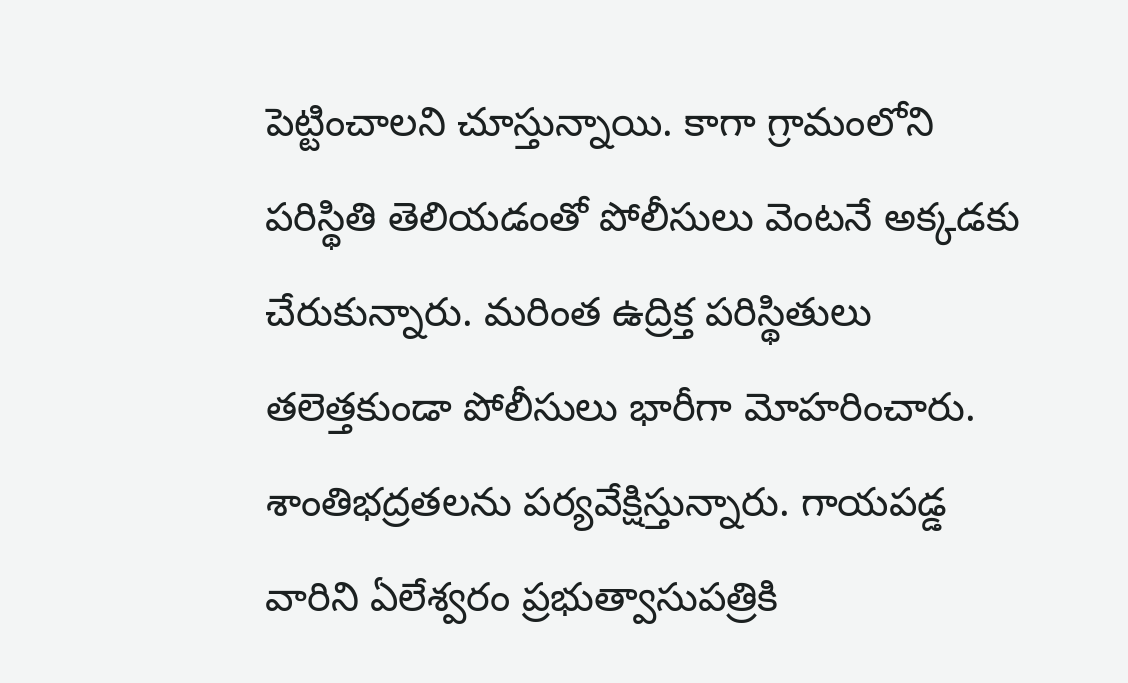పెట్టించాలని చూస్తున్నాయి. కాగా గ్రామంలోని పరిస్థితి తెలియడంతో పోలీసులు వెంటనే అక్కడకు చేరుకున్నారు. మరింత ఉద్రిక్త పరిస్థితులు తలెత్తకుండా పోలీసులు భారీగా మోహరించారు. శాంతిభద్రతలను పర్యవేక్షిస్తున్నారు. గాయపడ్డ వారిని ఏలేశ్వరం ప్రభుత్వాసుపత్రికి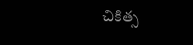చికిత్స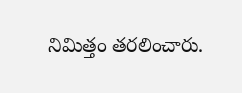నిమిత్తం తరలించారు.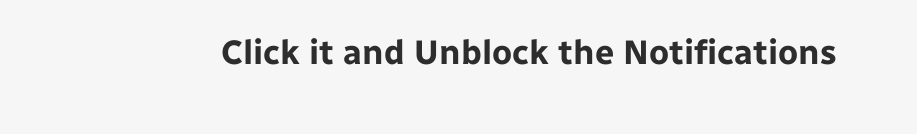Click it and Unblock the Notifications